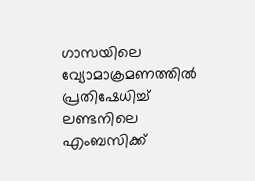ഗാസയിലെ വ്യോമാക്രമണത്തില്‍ പ്രതിഷേധിച്ച് ലണ്ടനിലെ എംബസിക്ക്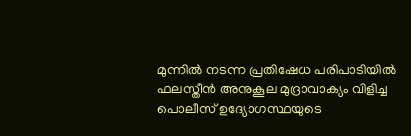മുന്നില്‍ നടന്ന പ്രതിഷേധ പരിപാടിയില്‍ ഫലസ്തീന്‍ അനുകൂല മുദ്രാവാക്യം വിളിച്ച പൊലീസ് ഉദ്യോഗസ്ഥയുടെ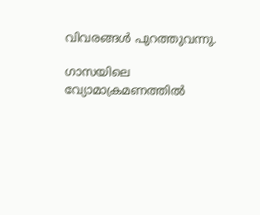വിവരങ്ങള്‍ പുറത്തുവന്നു.

ഗാസയിലെ വ്യോമാക്രമണത്തില്‍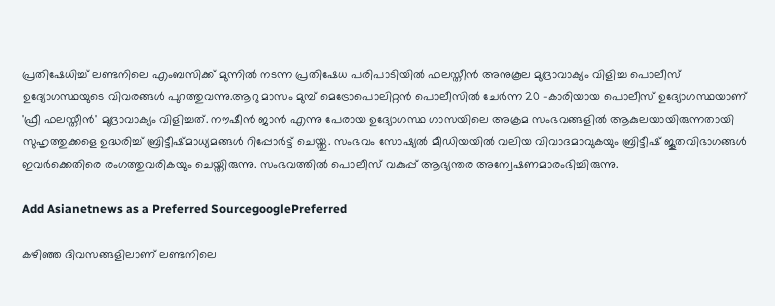പ്രതിഷേധിച്ച് ലണ്ടനിലെ എംബസിക്ക് മുന്നില്‍ നടന്ന പ്രതിഷേധ പരിപാടിയില്‍ ഫലസ്തീന്‍ അനുകൂല മുദ്രാവാക്യം വിളിച്ച പൊലീസ് ഉദ്യോഗസ്ഥയുടെ വിവരങ്ങള്‍ പുറത്തുവന്നു.ആറു മാസം മുമ്പ് മെട്രോപൊലിറ്റന്‍ പൊലീസില്‍ ചേര്‍ന്ന 20 -കാരിയായ പൊലീസ് ഉദ്യോഗസ്ഥയാണ് 'ഫ്രീ ഫലസ്തീന്‍' മുദ്രാവാക്യം വിളിച്ചത്. നൗഷീന്‍ ജാന്‍ എന്നു പേരായ ഉദ്യോഗസ്ഥ ഗാസയിലെ അക്രമ സംഭവങ്ങളില്‍ ആകുലയായിരുന്നതായി സുഹൃത്തുക്കളെ ഉദ്ധരിച്ച് ബ്രിട്ടീഷ്മാധ്യമങ്ങള്‍ റിപ്പോര്‍ട്ട് ചെയ്തു. സംഭവം സോഷ്യല്‍ മീഡിയയില്‍ വലിയ വിവാദമാവുകയും ബ്രിട്ടീഷ് ജൂതവിഭാഗങ്ങള്‍ ഇവര്‍ക്കെതിരെ രംഗത്തുവരികയും ചെയ്തിരുന്നു. സംഭവത്തില്‍ പൊലീസ് വകുപ്പ് ആഭ്യന്തര അന്വേഷണമാരംഭിച്ചിരുന്നു.

Add Asianetnews as a Preferred SourcegooglePreferred

കഴിഞ്ഞ ദിവസങ്ങളിലാണ് ലണ്ടനിലെ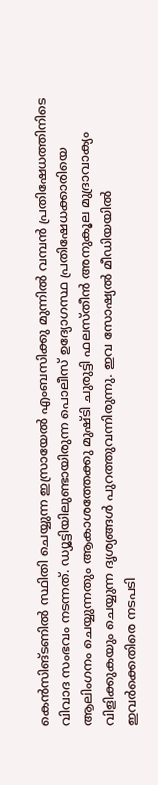കെന്‍സിങ്ടണില്‍ സ്ഥിതി ചെയ്യുന്ന ഇസ്രായേല്‍ എംബസിക്കു മുന്നില്‍ വമ്പന്‍ പ്രതിഷേധത്തിനിടെ വിവാദ സംഭവം നടന്നത്. ഡ്യൂട്ടിയിലുണ്ടായിരുന്ന പൊലീസ് ഉദ്യോഗസ്ഥ പ്രതിഷേധക്കാരിയെ ആലിംഗനം ചെയ്യുന്നതും ആകാശത്തേക്കു മുഷ്ടി ചുരുട്ടി ഫലസ്തീന്‍ അനുകൂല മുദ്രാവാക്യം വിളിക്കുകയും ചെയ്യുന്ന ദൃശ്യങ്ങള്‍ പുറത്തുവന്നിരുന്നു. ഇവ സോഷ്യല്‍ മീഡിയയില്‍ ഇവര്‍ക്കെതിരെ നടപടി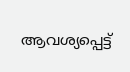ആവശ്യപ്പെട്ട്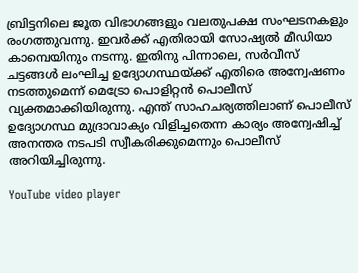ബ്രിട്ടനിലെ ജൂത വിഭാഗങ്ങളും വലതുപക്ഷ സംഘടനകളും രംഗത്തുവന്നു. ഇവര്‍ക്ക് എതിരായി സോഷ്യല്‍ മീഡിയാ കാമ്പെയിനും നടന്നു. ഇതിനു പിന്നാലെ, സര്‍വീസ് ചട്ടങ്ങള്‍ ലംഘിച്ച ഉദ്യോഗസ്ഥയ്ക്ക് എതിരെ അന്വേഷണം നടത്തുമെന്ന് മെട്രോ പൊളിറ്റന്‍ പൊലീസ് വ്യക്തമാക്കിയിരുന്നു. എന്ത് സാഹചര്യത്തിലാണ് പൊലീസ് ഉദ്യോഗസ്ഥ മുദ്രാവാക്യം വിളിച്ചതെന്ന കാര്യം അന്വേഷിച്ച് അനന്തര നടപടി സ്വീകരിക്കുമെന്നും പൊലീസ് അറിയിച്ചിരുന്നു.

YouTube video player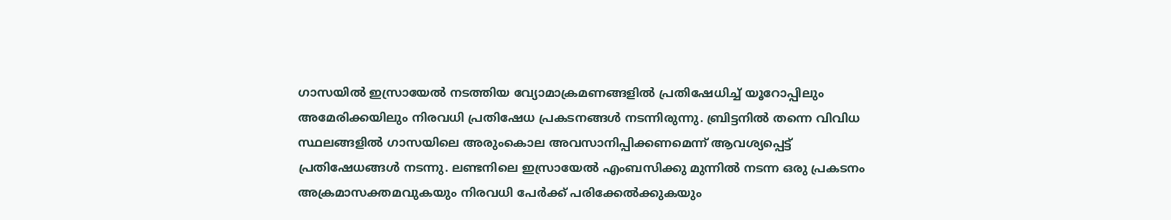ഗാസയില്‍ ഇസ്രായേല്‍ നടത്തിയ വ്യോമാക്രമണങ്ങളില്‍ പ്രതിഷേധിച്ച് യൂറോപ്പിലും അമേരിക്കയിലും നിരവധി പ്രതിഷേധ പ്രകടനങ്ങള്‍ നടന്നിരുന്നു. ബ്രിട്ടനില്‍ തന്നെ വിവിധ സ്ഥലങ്ങളില്‍ ഗാസയിലെ അരുംകൊല അവസാനിപ്പിക്കണമെന്ന് ആവശ്യപ്പെട്ട് പ്രതിഷേധങ്ങള്‍ നടന്നു. ലണ്ടനിലെ ഇസ്രായേല്‍ എംബസിക്കു മുന്നില്‍ നടന്ന ഒരു പ്രകടനം അക്രമാസക്തമവുകയും നിരവധി പേര്‍ക്ക് പരിക്കേല്‍ക്കുകയും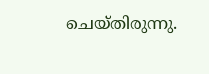ചെയ്തിരുന്നു.